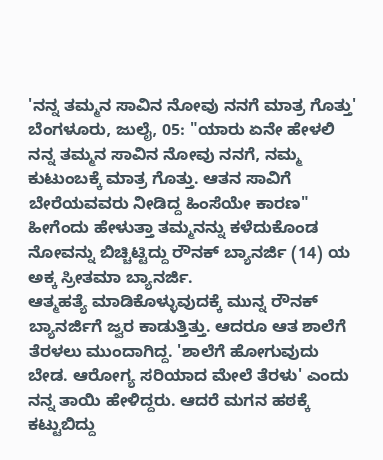'ನನ್ನ ತಮ್ಮನ ಸಾವಿನ ನೋವು ನನಗೆ ಮಾತ್ರ ಗೊತ್ತು'
ಬೆಂಗಳೂರು, ಜುಲೈ, 05: "ಯಾರು ಏನೇ ಹೇಳಲಿ ನನ್ನ ತಮ್ಮನ ಸಾವಿನ ನೋವು ನನಗೆ, ನಮ್ಮ ಕುಟುಂಬಕ್ಕೆ ಮಾತ್ರ ಗೊತ್ತು. ಆತನ ಸಾವಿಗೆ ಬೇರೆಯವವರು ನೀಡಿದ್ದ ಹಿಂಸೆಯೇ ಕಾರಣ" ಹೀಗೆಂದು ಹೇಳುತ್ತಾ ತಮ್ಮನನ್ನು ಕಳೆದುಕೊಂಡ ನೋವನ್ನು ಬಿಚ್ಚಿಟ್ಟಿದ್ದು ರೌನಕ್ ಬ್ಯಾನರ್ಜಿ (14) ಯ ಅಕ್ಕ ಸ್ರೀತಮಾ ಬ್ಯಾನರ್ಜಿ.
ಆತ್ಮಹತ್ಯೆ ಮಾಡಿಕೊಳ್ಳುವುದಕ್ಕೆ ಮುನ್ನ ರೌನಕ್ ಬ್ಯಾನರ್ಜಿಗೆ ಜ್ವರ ಕಾಡುತ್ತಿತ್ತು. ಆದರೂ ಆತ ಶಾಲೆಗೆ ತೆರಳಲು ಮುಂದಾಗಿದ್ದ. 'ಶಾಲೆಗೆ ಹೋಗುವುದು ಬೇಡ. ಆರೋಗ್ಯ ಸರಿಯಾದ ಮೇಲೆ ತೆರಳು' ಎಂದು ನನ್ನ ತಾಯಿ ಹೇಳಿದ್ದರು. ಆದರೆ ಮಗನ ಹಠಕ್ಕೆ ಕಟ್ಟುಬಿದ್ದು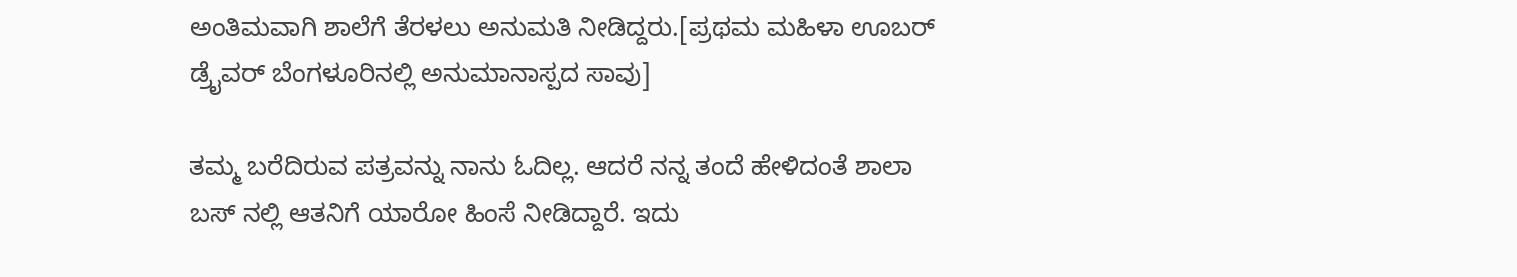ಅಂತಿಮವಾಗಿ ಶಾಲೆಗೆ ತೆರಳಲು ಅನುಮತಿ ನೀಡಿದ್ದರು.[ಪ್ರಥಮ ಮಹಿಳಾ ಊಬರ್ ಡ್ರೈವರ್ ಬೆಂಗಳೂರಿನಲ್ಲಿ ಅನುಮಾನಾಸ್ಪದ ಸಾವು]

ತಮ್ಮ ಬರೆದಿರುವ ಪತ್ರವನ್ನು ನಾನು ಓದಿಲ್ಲ. ಆದರೆ ನನ್ನ ತಂದೆ ಹೇಳಿದಂತೆ ಶಾಲಾ ಬಸ್ ನಲ್ಲಿ ಆತನಿಗೆ ಯಾರೋ ಹಿಂಸೆ ನೀಡಿದ್ದಾರೆ. ಇದು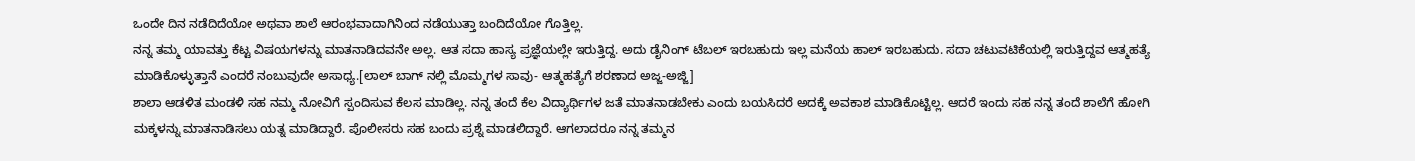ಒಂದೇ ದಿನ ನಡೆದಿದೆಯೋ ಅಥವಾ ಶಾಲೆ ಆರಂಭವಾದಾಗಿನಿಂದ ನಡೆಯುತ್ತಾ ಬಂದಿದೆಯೋ ಗೊತ್ತಿಲ್ಲ.
ನನ್ನ ತಮ್ಮ ಯಾವತ್ತು ಕೆಟ್ಟ ವಿಷಯಗಳನ್ನು ಮಾತನಾಡಿದವನೇ ಅಲ್ಲ. ಆತ ಸದಾ ಹಾಸ್ಯ ಪ್ರಜ್ಞೆಯಲ್ಲೇ ಇರುತ್ತಿದ್ದ. ಅದು ಡೈನಿಂಗ್ ಟೆಬಲ್ ಇರಬಹುದು ಇಲ್ಲ ಮನೆಯ ಹಾಲ್ ಇರಬಹುದು. ಸದಾ ಚಟುವಟಿಕೆಯಲ್ಲಿ ಇರುತ್ತಿದ್ದವ ಆತ್ಮಹತ್ಯೆ ಮಾಡಿಕೊಳ್ಳುತ್ತಾನೆ ಎಂದರೆ ನಂಬುವುದೇ ಅಸಾಧ್ಯ.[ಲಾಲ್ ಬಾಗ್ ನಲ್ಲಿ ಮೊಮ್ಮಗಳ ಸಾವು- ಆತ್ಮಹತ್ಯೆಗೆ ಶರಣಾದ ಅಜ್ಜ-ಅಜ್ಜಿ]
ಶಾಲಾ ಆಡಳಿತ ಮಂಡಳಿ ಸಹ ನಮ್ಮ ನೋವಿಗೆ ಸ್ಪಂದಿಸುವ ಕೆಲಸ ಮಾಡಿಲ್ಲ. ನನ್ನ ತಂದೆ ಕೆಲ ವಿದ್ಯಾರ್ಥಿಗಳ ಜತೆ ಮಾತನಾಡಬೇಕು ಎಂದು ಬಯಸಿದರೆ ಅದಕ್ಕೆ ಅವಕಾಶ ಮಾಡಿಕೊಟ್ಟಿಲ್ಲ. ಆದರೆ ಇಂದು ಸಹ ನನ್ನ ತಂದೆ ಶಾಲೆಗೆ ಹೋಗಿ ಮಕ್ಕಳನ್ನು ಮಾತನಾಡಿಸಲು ಯತ್ನ ಮಾಡಿದ್ದಾರೆ. ಪೊಲೀಸರು ಸಹ ಬಂದು ಪ್ರಶ್ನೆ ಮಾಡಲಿದ್ದಾರೆ. ಆಗಲಾದರೂ ನನ್ನ ತಮ್ಮನ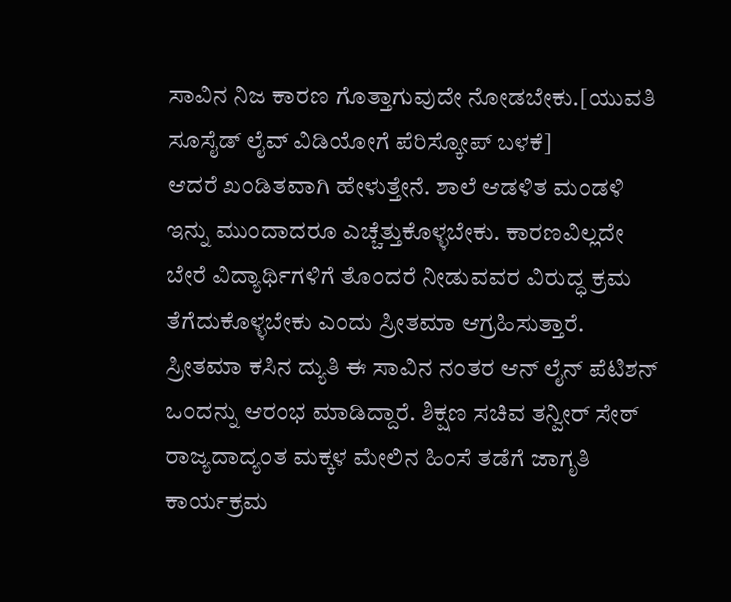ಸಾವಿನ ನಿಜ ಕಾರಣ ಗೊತ್ತಾಗುವುದೇ ನೋಡಬೇಕು.[ಯುವತಿ ಸೂಸೈಡ್ ಲೈವ್ ವಿಡಿಯೋಗೆ ಪೆರಿಸ್ಕೋಪ್ ಬಳಕೆ]
ಆದರೆ ಖಂಡಿತವಾಗಿ ಹೇಳುತ್ತೇನೆ. ಶಾಲೆ ಆಡಳಿತ ಮಂಡಳಿ ಇನ್ನು ಮುಂದಾದರೂ ಎಚ್ಚೆತ್ತುಕೊಳ್ಳಬೇಕು. ಕಾರಣವಿಲ್ಲದೇ ಬೇರೆ ವಿದ್ಯಾರ್ಥಿಗಳಿಗೆ ತೊಂದರೆ ನೀಡುವವರ ವಿರುದ್ಧ ಕ್ರಮ ತೆಗೆದುಕೊಳ್ಳಬೇಕು ಎಂದು ಸ್ರೀತಮಾ ಆಗ್ರಹಿಸುತ್ತಾರೆ.
ಸ್ರೀತಮಾ ಕಸಿನ ದ್ಯುತಿ ಈ ಸಾವಿನ ನಂತರ ಆನ್ ಲೈನ್ ಪೆಟಿಶನ್ ಒಂದನ್ನು ಆರಂಭ ಮಾಡಿದ್ದಾರೆ. ಶಿಕ್ಷಣ ಸಚಿವ ತನ್ವೀರ್ ಸೇಠ್ ರಾಜ್ಯದಾದ್ಯಂತ ಮಕ್ಕಳ ಮೇಲಿನ ಹಿಂಸೆ ತಡೆಗೆ ಜಾಗೃತಿ ಕಾರ್ಯಕ್ರಮ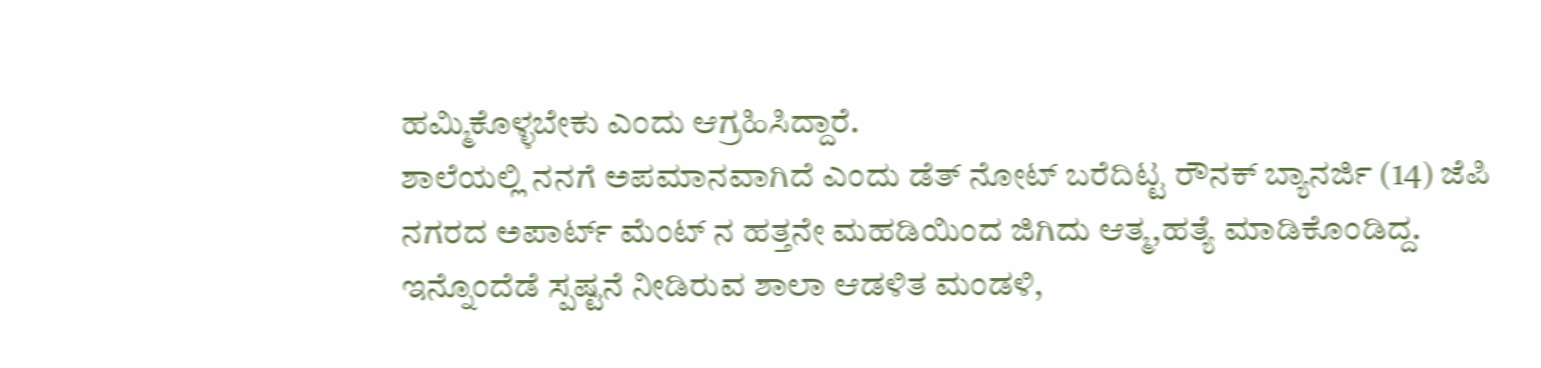ಹಮ್ಮಿಕೊಳ್ಳಬೇಕು ಎಂದು ಆಗ್ರಹಿಸಿದ್ದಾರೆ.
ಶಾಲೆಯಲ್ಲಿ ನನಗೆ ಅಪಮಾನವಾಗಿದೆ ಎಂದು ಡೆತ್ ನೋಟ್ ಬರೆದಿಟ್ಟ ರೌನಕ್ ಬ್ಯಾನರ್ಜಿ (14) ಜೆಪಿ ನಗರದ ಅಪಾರ್ಟ್ ಮೆಂಟ್ ನ ಹತ್ತನೇ ಮಹಡಿಯಿಂದ ಜಿಗಿದು ಆತ್ಮ,ಹತ್ಯೆ ಮಾಡಿಕೊಂಡಿದ್ದ.
ಇನ್ನೊಂದೆಡೆ ಸ್ಪಷ್ಟನೆ ನೀಡಿರುವ ಶಾಲಾ ಆಡಳಿತ ಮಂಡಳಿ,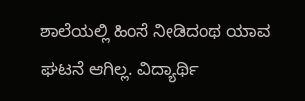ಶಾಲೆಯಲ್ಲಿ ಹಿಂಸೆ ನೀಡಿದಂಥ ಯಾವ ಘಟನೆ ಆಗಿಲ್ಲ. ವಿದ್ಯಾರ್ಥಿ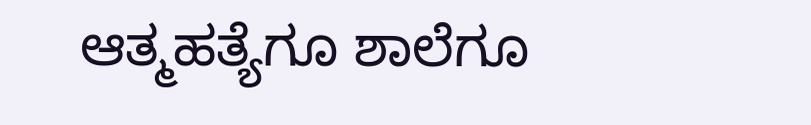ಆತ್ಮಹತ್ಯೆಗೂ ಶಾಲೆಗೂ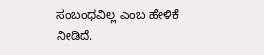ಸಂಬಂಧವಿಲ್ಲ ಎಂಬ ಹೇಳಿಕೆ ನೀಡಿದೆ.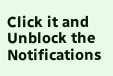Click it and Unblock the Notifications